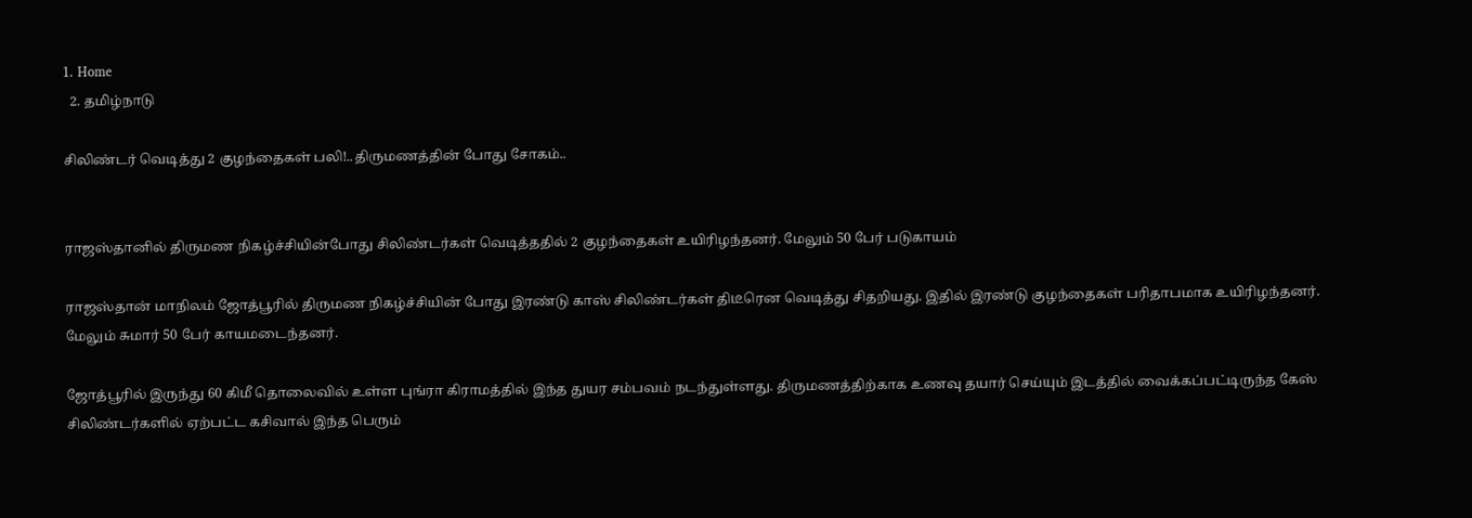1. Home
  2. தமிழ்நாடு

சிலிண்டர் வெடித்து 2 குழந்தைகள் பலி!..திருமணத்தின் போது சோகம்..


ராஜஸ்தானில் திருமண நிகழ்ச்சியின்போது சிலிண்டர்கள் வெடித்ததில் 2 குழந்தைகள் உயிரிழந்தனர். மேலும் 50 பேர் படுகாயம்

ராஜஸ்தான் மாநிலம் ஜோத்பூரில் திருமண நிகழ்ச்சியின் போது இரண்டு காஸ் சிலிண்டர்கள் திடீரென வெடித்து சிதறியது. இதில் இரண்டு குழந்தைகள் பரிதாபமாக உயிரிழந்தனர். மேலும் சுமார் 50 பேர் காயமடைந்தனர்.

ஜோத்பூரில் இருந்து 60 கிமீ தொலைவில் உள்ள புங்ரா கிராமத்தில் இந்த துயர சம்பவம் நடந்துள்ளது. திருமணத்திற்காக உணவு தயார் செய்யும் இடத்தில் வைக்கப்பட்டிருந்த கேஸ் சிலிண்டர்களில் ஏற்பட்ட கசிவால் இந்த பெரும்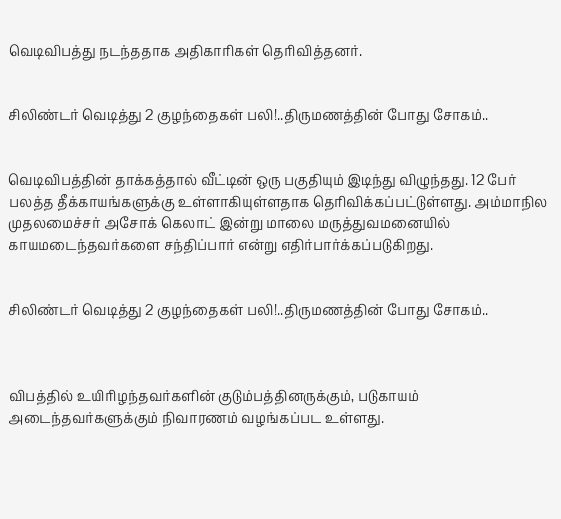வெடிவிபத்து நடந்ததாக அதிகாரிகள் தெரிவித்தனர்.


சிலிண்டர் வெடித்து 2 குழந்தைகள் பலி!..திருமணத்தின் போது சோகம்..


வெடிவிபத்தின் தாக்கத்தால் வீட்டின் ஒரு பகுதியும் இடிந்து விழுந்தது. 12 பேர் பலத்த தீக்காயங்களுக்கு உள்ளாகியுள்ளதாக தெரிவிக்கப்பட்டுள்ளது. அம்மாநில முதலமைச்சர் அசோக் கெலாட் இன்று மாலை மருத்துவமனையில் காயமடைந்தவர்களை சந்திப்பார் என்று எதிர்பார்க்கப்படுகிறது.


சிலிண்டர் வெடித்து 2 குழந்தைகள் பலி!..திருமணத்தின் போது சோகம்..



விபத்தில் உயிரிழந்தவர்களின் குடும்பத்தினருக்கும், படுகாயம் அடைந்தவர்களுக்கும் நிவாரணம் வழங்கப்பட உள்ளது.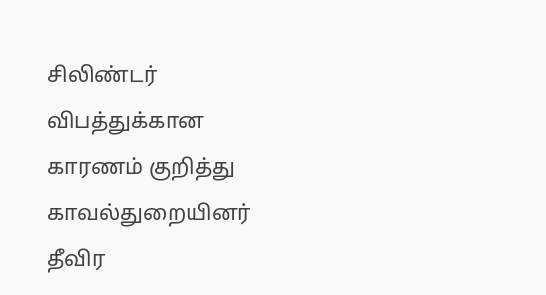சிலிண்டர் விபத்துக்கான காரணம் குறித்து காவல்துறையினர் தீவிர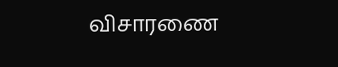விசாரணை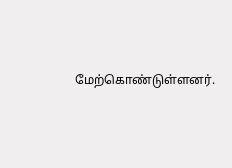மேற்கொண்டுள்ளனர்.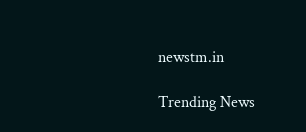newstm.in

Trending News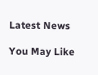Latest News

You May Like